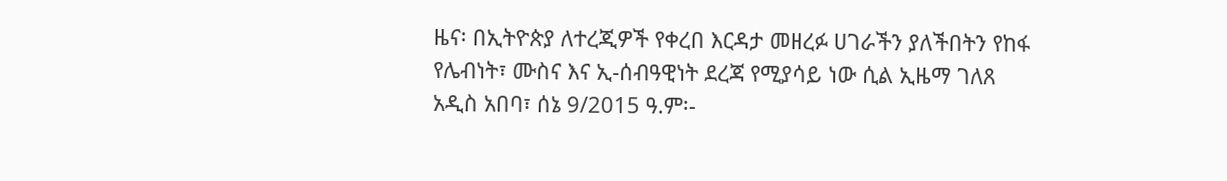ዜና፡ በኢትዮጵያ ለተረጂዎች የቀረበ እርዳታ መዘረፉ ሀገራችን ያለችበትን የከፋ የሌብነት፣ ሙስና እና ኢ-ሰብዓዊነት ደረጃ የሚያሳይ ነው ሲል ኢዜማ ገለጸ
አዲስ አበባ፣ ሰኔ 9/2015 ዓ.ም፡-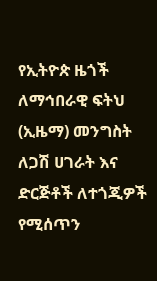የኢትዮጵ ዜጎች ለማኅበራዊ ፍትህ (ኢዜማ) መንግስት ለጋሽ ሀገራት እና ድርጅቶች ለተጎጂዎች የሚሰጥን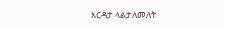እርዳታ ላልታለመለት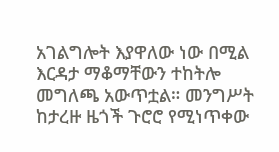አገልግሎት እያዋለው ነው በሚል እርዳታ ማቆማቸውን ተከትሎ መግለጫ አውጥቷል። መንግሥት ከታረዙ ዜጎች ጉሮሮ የሚነጥቀው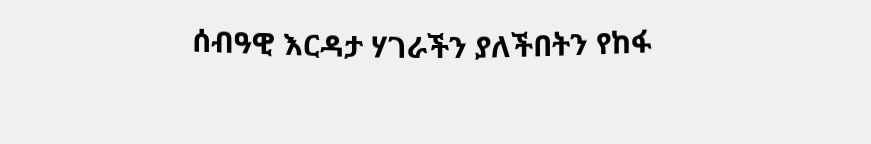ሰብዓዊ እርዳታ ሃገራችን ያለችበትን የከፋ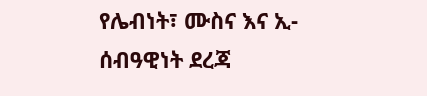የሌብነት፣ ሙስና እና ኢ-ሰብዓዊነት ደረጃ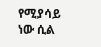የሚያሳይ ነው ሲል